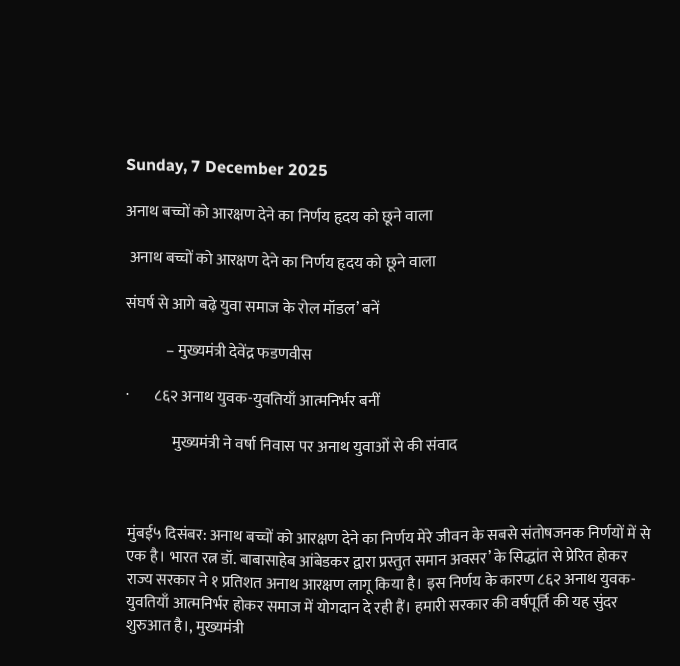Sunday, 7 December 2025

अनाथ बच्चों को आरक्षण देने का निर्णय हृदय को छूने वाला

 अनाथ बच्चों को आरक्षण देने का निर्णय हृदय को छूने वाला

संघर्ष से आगे बढ़े युवा समाज के रोल मॉडल’ बनें

             – मुख्यमंत्री देवेंद्र फडणवीस

·        ८६२ अनाथ युवक-युवतियाँ आत्मनिर्भर बनीं

               मुख्यमंत्री ने वर्षा निवास पर अनाथ युवाओं से की संवाद



मुंबई५ दिसंबर: अनाथ बच्चों को आरक्षण देने का निर्णय मेरे जीवन के सबसे संतोषजनक निर्णयों में से एक है। भारत रत्न डॉ. बाबासाहेब आंबेडकर द्वारा प्रस्तुत समान अवसर’ के सिद्धांत से प्रेरित होकर राज्य सरकार ने १ प्रतिशत अनाथ आरक्षण लागू किया है। इस निर्णय के कारण ८६२ अनाथ युवक-युवतियाँ आत्मनिर्भर होकर समाज में योगदान दे रही हैं। हमारी सरकार की वर्षपूर्ति की यह सुंदर शुरुआत है।, मुख्यमंत्री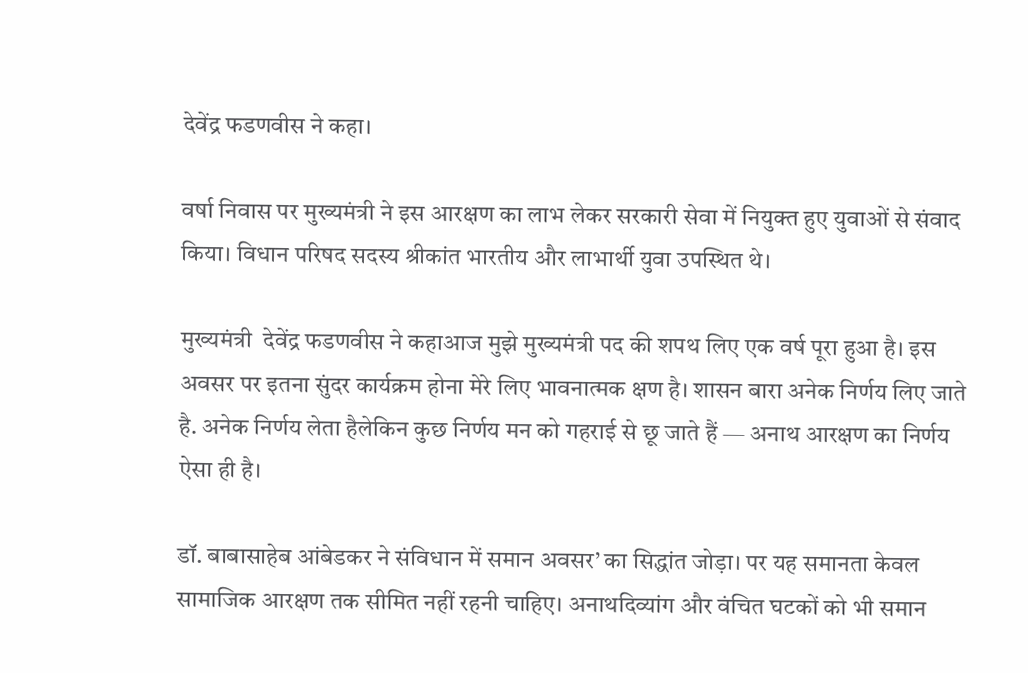देवेंद्र फडणवीस ने कहा।

वर्षा निवास पर मुख्यमंत्री ने इस आरक्षण का लाभ लेकर सरकारी सेवा में नियुक्त हुए युवाओं से संवाद किया। विधान परिषद सदस्य श्रीकांत भारतीय और लाभार्थी युवा उपस्थित थे।

मुख्यमंत्री  देवेंद्र फडणवीस ने कहाआज मुझे मुख्यमंत्री पद की शपथ लिए एक वर्ष पूरा हुआ है। इस अवसर पर इतना सुंदर कार्यक्रम होना मेरे लिए भावनात्मक क्षण है। शासन बारा अनेक निर्णय लिए जाते है. अनेक निर्णय लेता हैलेकिन कुछ निर्णय मन को गहराई से छू जाते हैं — अनाथ आरक्षण का निर्णय ऐसा ही है।

डॉ. बाबासाहेब आंबेडकर ने संविधान में समान अवसर’ का सिद्धांत जोड़ा। पर यह समानता केवल सामाजिक आरक्षण तक सीमित नहीं रहनी चाहिए। अनाथदिव्यांग और वंचित घटकों को भी समान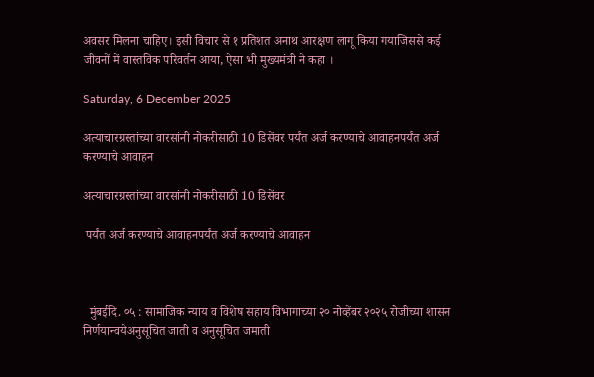अवसर मिलना चाहिए। इसी विचार से १ प्रतिशत अनाथ आरक्षण लागू किया गयाजिससे कई जीवनों में वास्तविक परिवर्तन आया, ऐसा भी मुख्यमंत्री ने कहा ।

Saturday, 6 December 2025

अत्याचारग्रस्तांच्या वारसांनी नोकरीसाठी 10 डिसेंवर पर्यंत अर्ज करण्याचे आवाहनपर्यंत अर्ज करण्याचे आवाहन

अत्याचारग्रस्तांच्या वारसांनी नोकरीसाठी 10 डिसेंवर

 पर्यंत अर्ज करण्याचे आवाहनपर्यंत अर्ज करण्याचे आवाहन



  मुंबईदि. ०५ : सामाजिक न्याय व विशेष सहाय विभागाच्या २० नोव्हेंबर २०२५ रोजीच्या शासन निर्णयान्वयेअनुसूचित जाती व अनुसूचित जमाती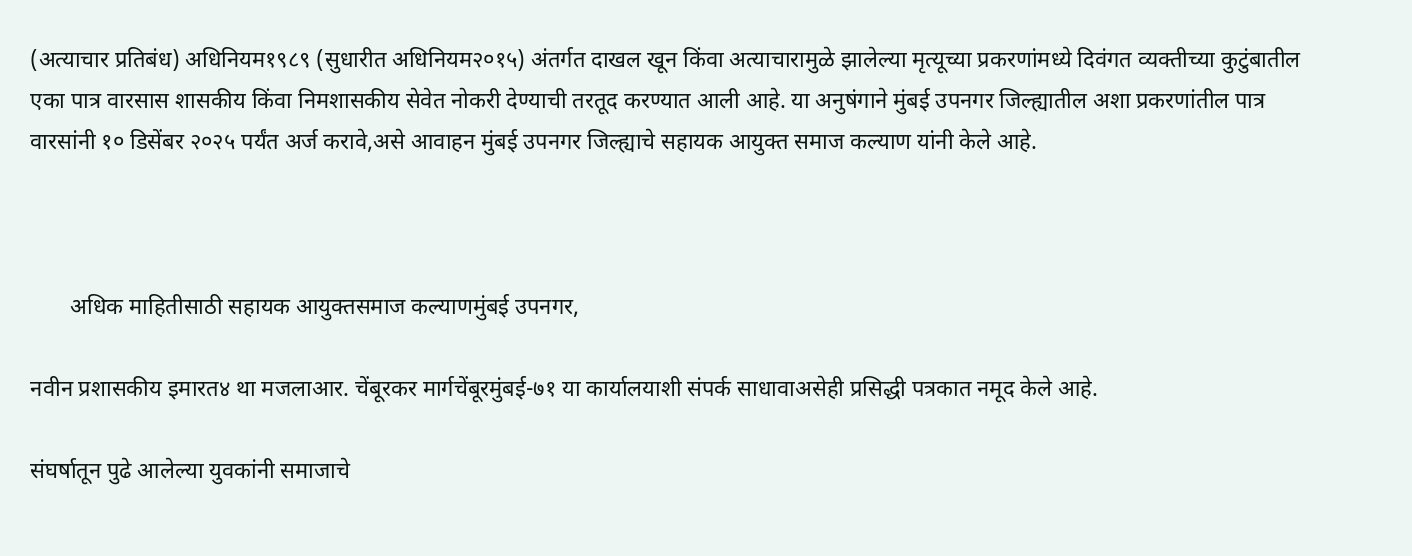(अत्याचार प्रतिबंध) अधिनियम१९८९ (सुधारीत अधिनियम२०१५) अंतर्गत दाखल खून किंवा अत्याचारामुळे झालेल्या मृत्यूच्या प्रकरणांमध्ये दिवंगत व्यक्तीच्या कुटुंबातील एका पात्र वारसास शासकीय किंवा निमशासकीय सेवेत नोकरी देण्याची तरतूद करण्यात आली आहे. या अनुषंगाने मुंबई उपनगर जिल्ह्यातील अशा प्रकरणांतील पात्र वारसांनी १० डिसेंबर २०२५ पर्यंत अर्ज करावे,असे आवाहन मुंबई उपनगर जिल्ह्याचे सहायक आयुक्त समाज कल्याण यांनी केले आहे.



       अधिक माहितीसाठी सहायक आयुक्तसमाज कल्याणमुंबई उपनगर,

नवीन प्रशासकीय इमारत४ था मजलाआर. चेंबूरकर मार्गचेंबूरमुंबई-७१ या कार्यालयाशी संपर्क साधावाअसेही प्रसिद्धी पत्रकात नमूद केले आहे.

संघर्षातून पुढे आलेल्या युवकांनी समाजाचे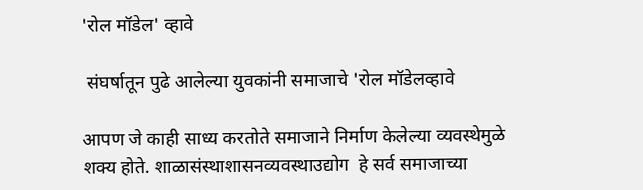'रोल मॉडेल' व्हावे

 संघर्षातून पुढे आलेल्या युवकांनी समाजाचे 'रोल मॉडेलव्हावे

आपण जे काही साध्य करतोते समाजाने निर्माण केलेल्या व्यवस्थेमुळे शक्य होते. शाळासंस्थाशासनव्यवस्थाउद्योग  हे सर्व समाजाच्या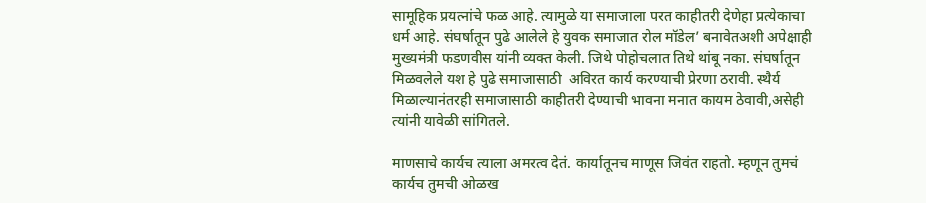सामूहिक प्रयत्नांचे फळ आहे. त्यामुळे या समाजाला परत काहीतरी देणेहा प्रत्येकाचा धर्म आहे. संघर्षातून पुढे आलेले हे युवक समाजात रोल मॉडेल’ बनावेतअशी अपेक्षाही मुख्यमंत्री फडणवीस यांनी व्यक्त केली. जिथे पोहोचलात तिथे थांबू नका. संघर्षातून मिळवलेले यश हे पुढे समाजासाठी  अविरत कार्य करण्याची प्रेरणा ठरावी. स्थैर्य मिळाल्यानंतरही समाजासाठी काहीतरी देण्याची भावना मनात कायम ठेवावी,असेही त्यांनी यावेळी सांगितले.

माणसाचे कार्यच त्याला अमरत्व देतं. कार्यातूनच माणूस जिवंत राहतो. म्हणून तुमचं कार्यच तुमची ओळख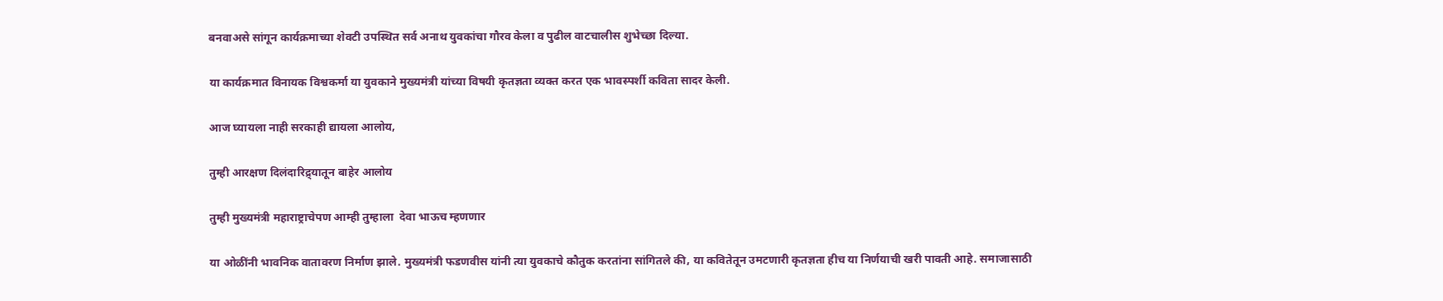बनवाअसे सांगून कार्यक्रमाच्या शेवटी उपस्थित सर्व अनाथ युवकांचा गौरव केला व पुढील वाटचालीस शुभेच्छा दिल्या.

या कार्यक्रमात विनायक विश्वकर्मा या युवकाने मुख्यमंत्री यांच्या विषयी कृतज्ञता व्यक्त करत एक भावस्पर्शी कविता सादर केली.

आज घ्यायला नाही सरकाही द्यायला आलोय,

तुम्ही आरक्षण दिलंदारिद्र्यातून बाहेर आलोय

तुम्ही मुख्यमंत्री महाराष्ट्राचेपण आम्ही तुम्हाला  देवा भाऊच म्हणणार

या ओळींनी भावनिक वातावरण निर्माण झाले. मुख्यमंत्री फडणवीस यांनी त्या युवकाचे कौतुक करतांना सांगितले की, या कवितेतून उमटणारी कृतज्ञता हीच या निर्णयाची खरी पावती आहे. समाजासाठी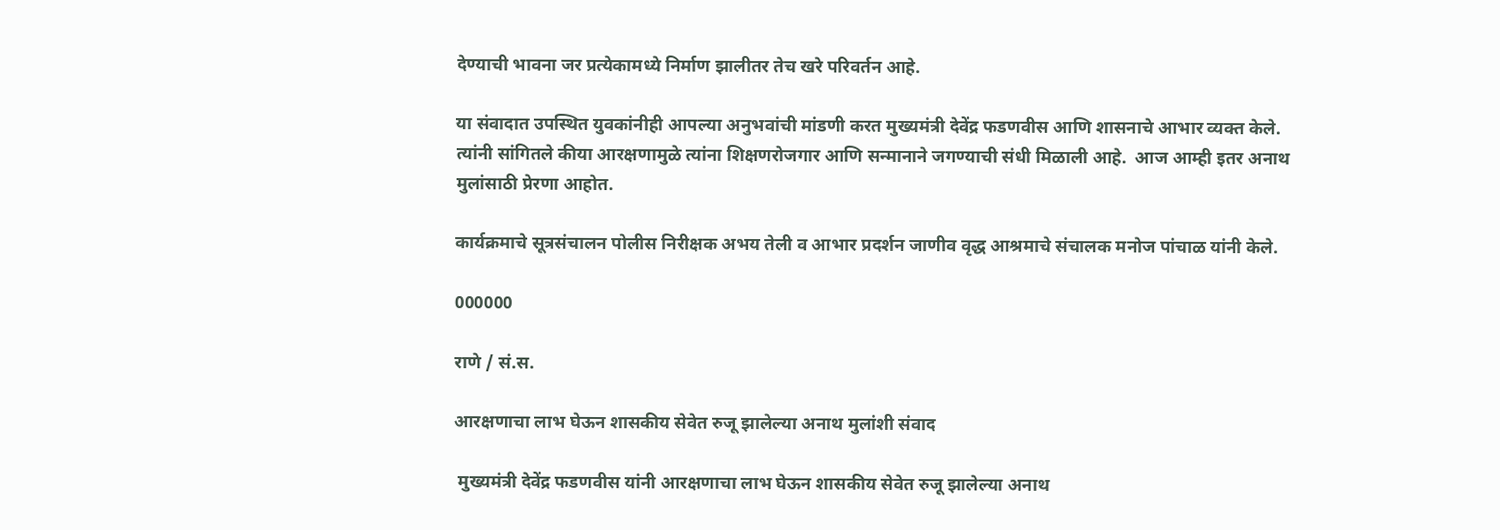देण्याची भावना जर प्रत्येकामध्ये निर्माण झालीतर तेच खरे परिवर्तन आहे.

या संवादात उपस्थित युवकांनीही आपल्या अनुभवांची मांडणी करत मुख्यमंत्री देवेंद्र फडणवीस आणि शासनाचे आभार व्यक्त केले. त्यांनी सांगितले कीया आरक्षणामुळे त्यांना शिक्षणरोजगार आणि सन्मानाने जगण्याची संधी मिळाली आहे.  आज आम्ही इतर अनाथ मुलांसाठी प्रेरणा आहोत.

कार्यक्रमाचे सूत्रसंचालन पोलीस निरीक्षक अभय तेली व आभार प्रदर्शन जाणीव वृद्ध आश्रमाचे संचालक मनोज पांचाळ यांनी केले.

000000

राणे / सं.स.

आरक्षणाचा लाभ घेऊन शासकीय सेवेत रुजू झालेल्या अनाथ मुलांशी संवाद

 मुख्यमंत्री देवेंद्र फडणवीस यांनी आरक्षणाचा लाभ घेऊन शासकीय सेवेत रुजू झालेल्या अनाथ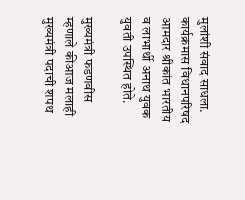मुलांशी संवाद साधला.  कार्यक्रमास विधानपरिषद आमदार श्रीकांत भारतीय व लाभार्थी अनाथ युवक युवती उपस्थित होते.

मुख्यमंत्री फडणवीस म्हणाले कीआज मलाही मुख्यमंत्री पदाची शपथ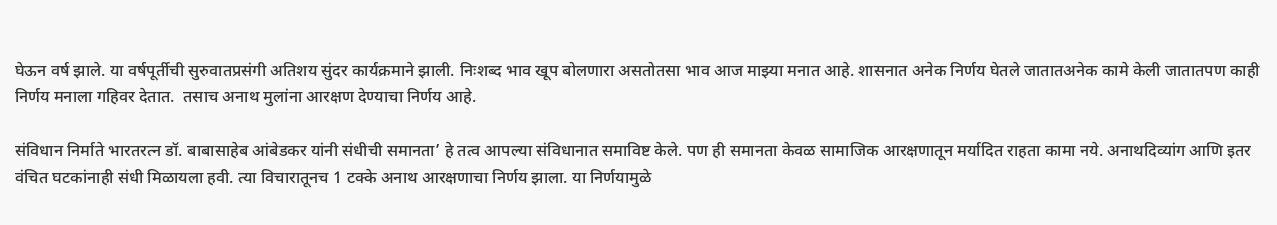घेऊन वर्ष झाले. या वर्षपूर्तीची सुरुवातप्रसंगी अतिशय सुंदर कार्यक्रमाने झाली. निःशब्द भाव खूप बोलणारा असतोतसा भाव आज माझ्या मनात आहे. शासनात अनेक निर्णय घेतले जातातअनेक कामे केली जातातपण काही निर्णय मनाला गहिवर देतात.  तसाच अनाथ मुलांना आरक्षण देण्याचा निर्णय आहे.

संविधान निर्माते भारतरत्न डॉ. बाबासाहेब आंबेडकर यांनी संधीची समानता’ हे तत्व आपल्या संविधानात समाविष्ट केले. पण ही समानता केवळ सामाजिक आरक्षणातून मर्यादित राहता कामा नये. अनाथदिव्यांग आणि इतर वंचित घटकांनाही संधी मिळायला हवी. त्या विचारातूनच 1 टक्के अनाथ आरक्षणाचा निर्णय झाला. या निर्णयामुळे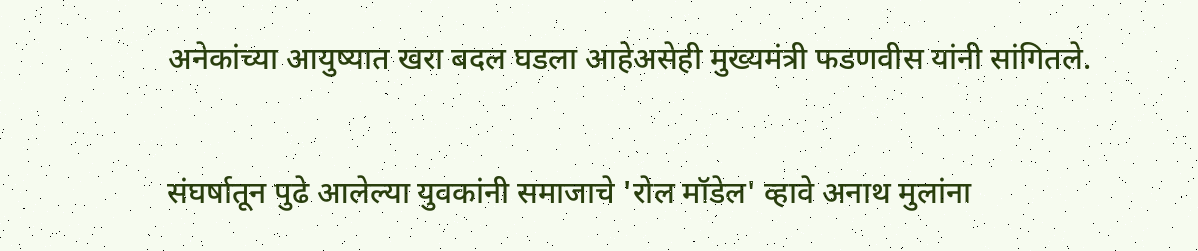अनेकांच्या आयुष्यात खरा बदल घडला आहेअसेही मुख्यमंत्री फडणवीस यांनी सांगितले.

संघर्षातून पुढे आलेल्या युवकांनी समाजाचे 'रोल मॉडेल' व्हावे अनाथ मुलांना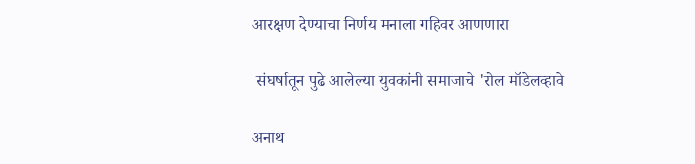आरक्षण देण्याचा निर्णय मनाला गहिवर आणणारा

 संघर्षातून पुढे आलेल्या युवकांनी समाजाचे 'रोल मॉडेलव्हावे

अनाथ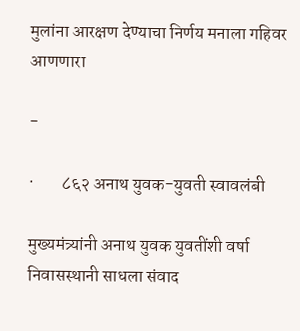मुलांना आरक्षण देण्याचा निर्णय मनाला गहिवर आणणारा

-

·        ८६२ अनाथ युवक-युवती स्वावलंबी

मुख्यमंत्र्यांनी अनाथ युवक युवतींशी वर्षा निवासस्थानी साधला संवाद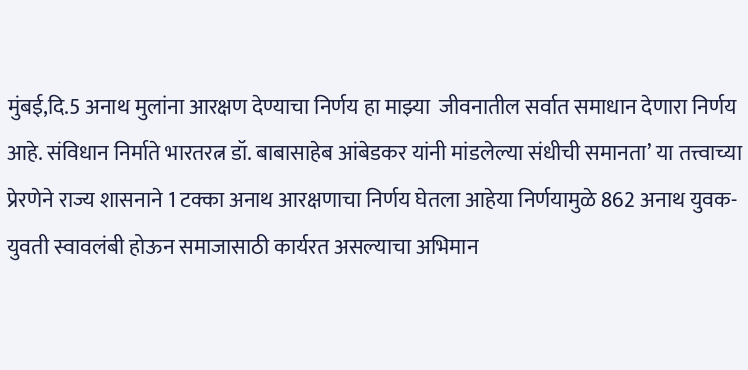मुंबई,दि.5 अनाथ मुलांना आरक्षण देण्याचा निर्णय हा माझ्या  जीवनातील सर्वात समाधान देणारा निर्णय आहे. संविधान निर्माते भारतरत्न डॉ. बाबासाहेब आंबेडकर यांनी मांडलेल्या संधीची समानता’ या तत्त्वाच्या प्रेरणेने राज्य शासनाने 1 टक्का अनाथ आरक्षणाचा निर्णय घेतला आहेया निर्णयामुळे 862 अनाथ युवक-युवती स्वावलंबी होऊन समाजासाठी कार्यरत असल्याचा अभिमान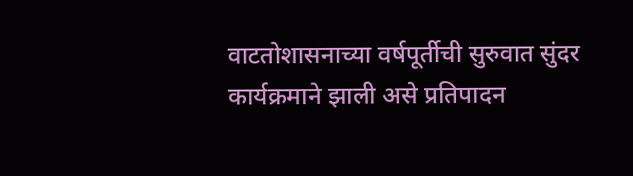वाटतोशासनाच्या वर्षपूर्तीची सुरुवात सुंदर कार्यक्रमाने झाली असे प्रतिपादन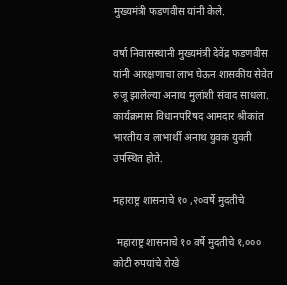मुख्यमंत्री फडणवीस यांनी केले.

वर्षा निवासस्थानी मुख्यमंत्री देवेंद्र फडणवीस यांनी आरक्षणाचा लाभ घेऊन शासकीय सेवेत रुजू झालेल्या अनाथ मुलांशी संवाद साधला.  कार्यक्रमास विधानपरिषद आमदार श्रीकांत भारतीय व लाभार्थी अनाथ युवक युवती उपस्थित होते.

महाराष्ट्र शासनाचे १० ,२०वर्षे मुदतीचे

 महाराष्ट्र शासनाचे १० वर्षे मुदतीचे १,००० कोटी रुपयांचे रोखे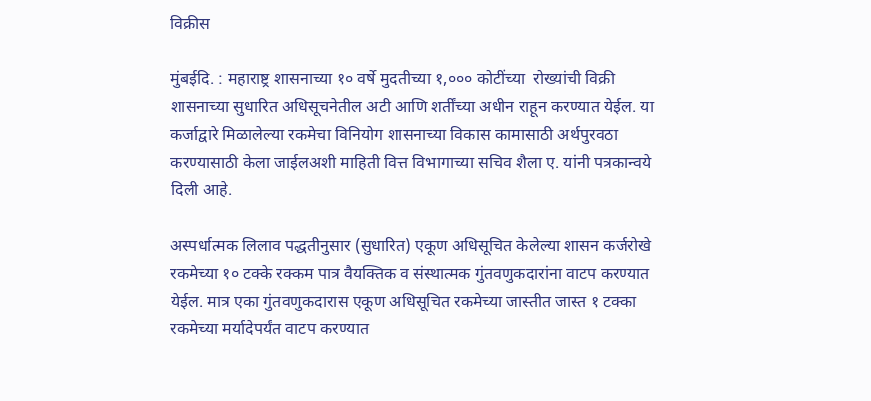विक्रीस

मुंबईदि. : महाराष्ट्र शासनाच्या १० वर्षे मुदतीच्या १,००० कोटींच्या  रोख्यांची विक्री शासनाच्या सुधारित अधिसूचनेतील अटी आणि शर्तींच्या अधीन राहून करण्यात येईल. या कर्जाद्वारे मिळालेल्या रकमेचा विनियोग शासनाच्या विकास कामासाठी अर्थपुरवठा करण्यासाठी केला जाईलअशी माहिती वित्त विभागाच्या सचिव शैला ए. यांनी पत्रकान्वये दिली आहे.

अस्पर्धात्मक लिलाव पद्धतीनुसार (सुधारित) एकूण अधिसूचित केलेल्या शासन कर्जरोखे रकमेच्या १० टक्के रक्कम पात्र वैयक्तिक व संस्थात्मक गुंतवणुकदारांना वाटप करण्यात येईल. मात्र एका गुंतवणुकदारास एकूण अधिसूचित रकमेच्या जास्तीत जास्त १ टक्का रकमेच्या मर्यादेपर्यंत वाटप करण्यात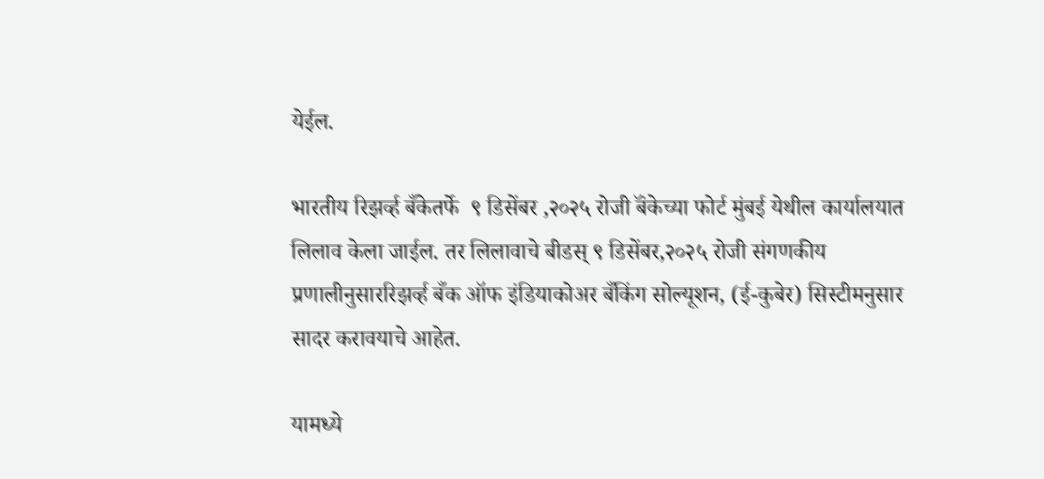येईल.

भारतीय रिझर्व्ह बँकेतर्फे  ९ डिसेंबर ,२०२५ रोजी बॅंकेच्या फोर्ट मुंबई येथील कार्यालयात लिलाव केला जाईल. तर लिलावाचे बीडस् ९ डिसेंबर,२०२५ रोजी संगणकीय प्रणालीनुसाररिझर्व्ह बँक ऑफ इंडियाकोअर बँकिंग सोल्यूशन, (ई-कुबेर) सिस्टीमनुसार सादर करावयाचे आहेत.

यामध्ये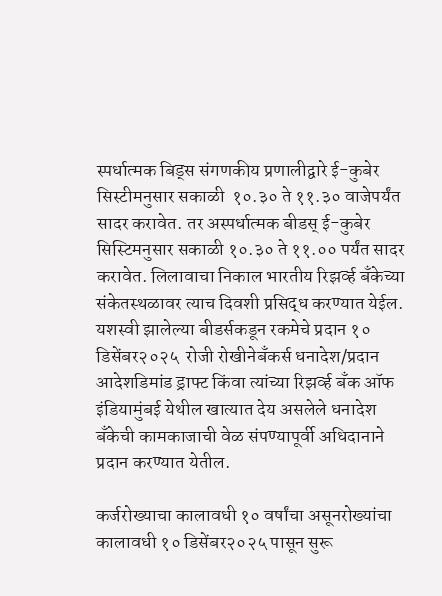स्पर्धात्मक बिड्स संगणकीय प्रणालीद्वारे ई-कुबेर सिस्टीमनुसार सकाळी  १०.३० ते ११.३० वाजेपर्यंत सादर करावेत. तर अस्पर्धात्मक बीडस् ई-कुबेर सिस्टिमनुसार सकाळी १०.३० ते ११.०० पर्यंत सादर करावेत. लिलावाचा निकाल भारतीय रिझर्व्ह बँकेच्या संकेतस्थळावर त्याच दिवशी प्रसिद्ध करण्यात येईल. यशस्वी झालेल्या बीडर्सकडून रकमेचे प्रदान १० डिसेंबर२०२५  रोजी रोखीनेबँकर्स धनादेश/प्रदान आदेशडिमांड ड्राफ्ट किंवा त्यांच्या रिझर्व्ह बँक ऑफ इंडियामुंबई येथील खात्यात देय असलेले धनादेश बँकेची कामकाजाची वेळ संपण्यापूर्वी अधिदानाने प्रदान करण्यात येतील.

कर्जरोख्याचा कालावधी १० वर्षांचा असूनरोख्यांचा कालावधी १० डिसेंबर२०२५ पासून सुरू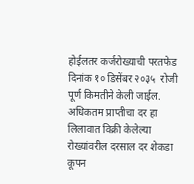होईलतर कर्जरोख्याची परतफेड दिनांक १० डिसेंबर २०३५  रोजी पूर्ण किमतीने केली जाईल. अधिकतम प्राप्तीचा दर हा लिलावात विक्री केलेल्या रोख्यांवरील दरसाल दर शेकडा कूपन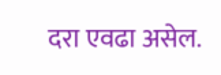दरा एवढा असेल.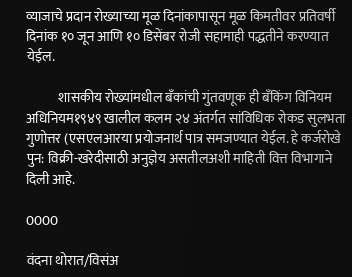व्याजाचे प्रदान रोख्याच्या मूळ दिनांकापासून मूळ किमतीवर प्रतिवर्षी दिनांक १० जून आणि १० डिसेंबर रोजी सहामाही पद्धतीने करण्यात येईल.

            शासकीय रोख्यांमधील बँकांची गुंतवणूक ही बँकिंग विनियम अधिनियम१९४९ खालील कलम २४ अंतर्गत सांविधिक रोकड सुलभता गुणोत्तर (एसएलआरया प्रयोजनार्थ पात्र समजण्यात येईल. हे कर्जरोखे पुन: विक्री-खरेदीसाठी अनुज्ञेय असतीलअशी माहिती वित्त विभागाने दिली आहे.

0000

वंदना थोरात/विसंअ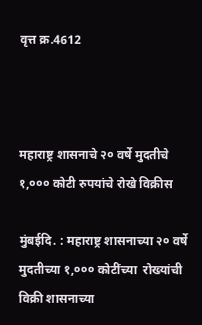वृत्त क्र.4612



महाराष्ट्र शासनाचे २० वर्षे मुदतीचे १,००० कोटी रुपयांचे रोखे विक्रीस

मुंबईदि. : महाराष्ट्र शासनाच्या २० वर्षे मुदतीच्या १,००० कोटींच्या  रोख्यांची विक्री शासनाच्या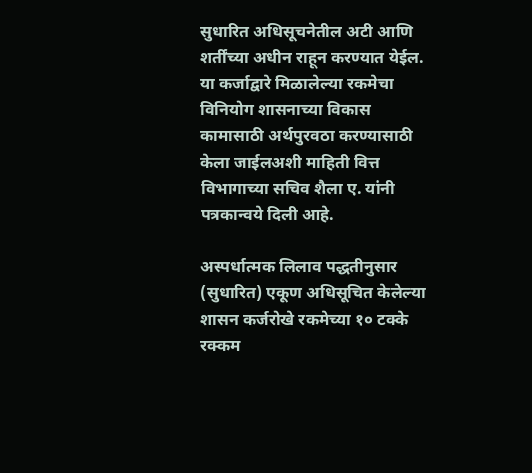सुधारित अधिसूचनेतील अटी आणि शर्तींच्या अधीन राहून करण्यात येईल. या कर्जाद्वारे मिळालेल्या रकमेचा विनियोग शासनाच्या विकास कामासाठी अर्थपुरवठा करण्यासाठी केला जाईलअशी माहिती वित्त विभागाच्या सचिव शैला ए. यांनी पत्रकान्वये दिली आहे.

अस्पर्धात्मक लिलाव पद्धतीनुसार (सुधारित) एकूण अधिसूचित केलेल्या शासन कर्जरोखे रकमेच्या १० टक्के रक्कम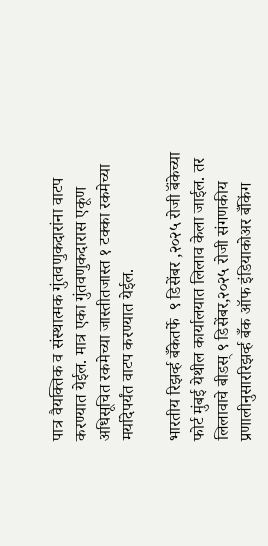पात्र वैयक्तिक व संस्थात्मक गुंतवणुकदारांना वाटप करण्यात येईल. मात्र एका गुंतवणुकदारास एकूण अधिसूचित रकमेच्या जास्तीतजास्त १ टक्का रकमेच्या मर्यादेपर्यंत वाटप करण्यात येईल.

भारतीय रिझर्व्ह बँकेतर्फे  ९ डिसेंबर ,२०२५ रोजी बॅंकेच्या फोर्ट मुंबई येथील कार्यालयात लिलाव केला जाईल. तर लिलावाचे बीडस् ९ डिसेंबर,२०२५ रोजी संगणकीय प्रणालीनुसाररिझर्व्ह बँक ऑफ इंडियाकोअर बँकिंग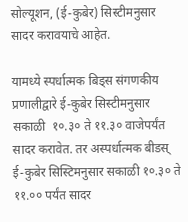सोल्यूशन, (ई-कुबेर) सिस्टीमनुसार सादर करावयाचे आहेत.

यामध्ये स्पर्धात्मक बिड्स संगणकीय प्रणालीद्वारे ई-कुबेर सिस्टीमनुसार सकाळी  १०.३० ते ११.३० वाजेपर्यंत सादर करावेत. तर अस्पर्धात्मक बीडस् ई-कुबेर सिस्टिमनुसार सकाळी १०.३० ते ११.०० पर्यंत सादर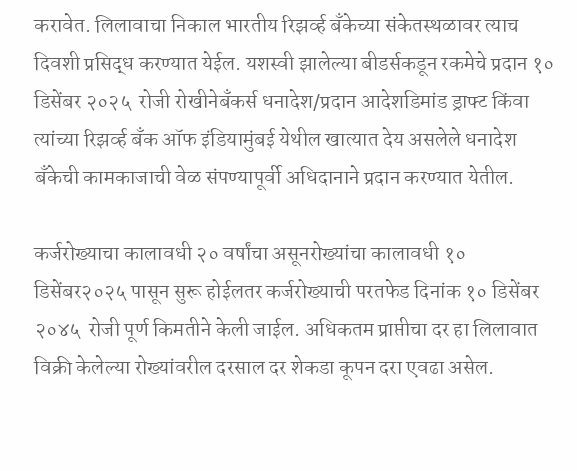करावेत. लिलावाचा निकाल भारतीय रिझर्व्ह बँकेच्या संकेतस्थळावर त्याच दिवशी प्रसिद्ध करण्यात येईल. यशस्वी झालेल्या बीडर्सकडून रकमेचे प्रदान १० डिसेंबर २०२५  रोजी रोखीनेबँकर्स धनादेश/प्रदान आदेशडिमांड ड्राफ्ट किंवा त्यांच्या रिझर्व्ह बँक ऑफ इंडियामुंबई येथील खात्यात देय असलेले धनादेश बँकेची कामकाजाची वेळ संपण्यापूर्वी अधिदानाने प्रदान करण्यात येतील.

कर्जरोख्याचा कालावधी २० वर्षांचा असूनरोख्यांचा कालावधी १० डिसेंबर२०२५ पासून सुरू होईलतर कर्जरोख्याची परतफेड दिनांक १० डिसेंबर २०४५  रोजी पूर्ण किमतीने केली जाईल. अधिकतम प्राप्तीचा दर हा लिलावात विक्री केलेल्या रोख्यांवरील दरसाल दर शेकडा कूपन दरा एवढा असेल.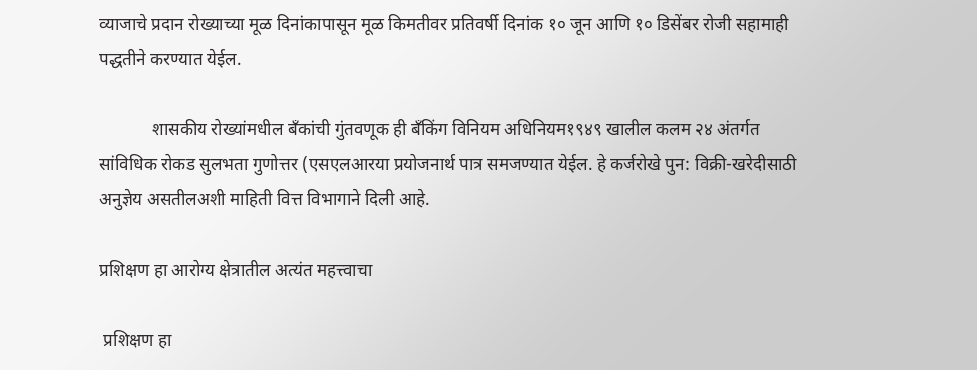व्याजाचे प्रदान रोख्याच्या मूळ दिनांकापासून मूळ किमतीवर प्रतिवर्षी दिनांक १० जून आणि १० डिसेंबर रोजी सहामाही पद्धतीने करण्यात येईल.

            शासकीय रोख्यांमधील बँकांची गुंतवणूक ही बँकिंग विनियम अधिनियम१९४९ खालील कलम २४ अंतर्गत सांविधिक रोकड सुलभता गुणोत्तर (एसएलआरया प्रयोजनार्थ पात्र समजण्यात येईल. हे कर्जरोखे पुन: विक्री-खरेदीसाठी अनुज्ञेय असतीलअशी माहिती वित्त विभागाने दिली आहे.

प्रशिक्षण हा आरोग्य क्षेत्रातील अत्यंत महत्त्वाचा

 प्रशिक्षण हा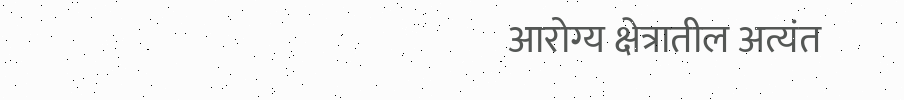आरोग्य क्षेत्रातील अत्यंत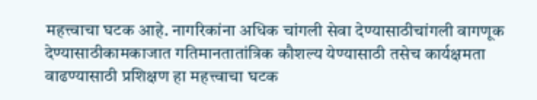महत्त्वाचा घटक आहे. नागरिकांना अधिक चांगली सेवा देण्यासाठीचांगली वागणूक देण्यासाठीकामकाजात गतिमानतातांत्रिक कौशल्य येण्यासाठी तसेच कार्यक्षमता वाढण्यासाठी प्रशिक्षण हा महत्त्वाचा घटक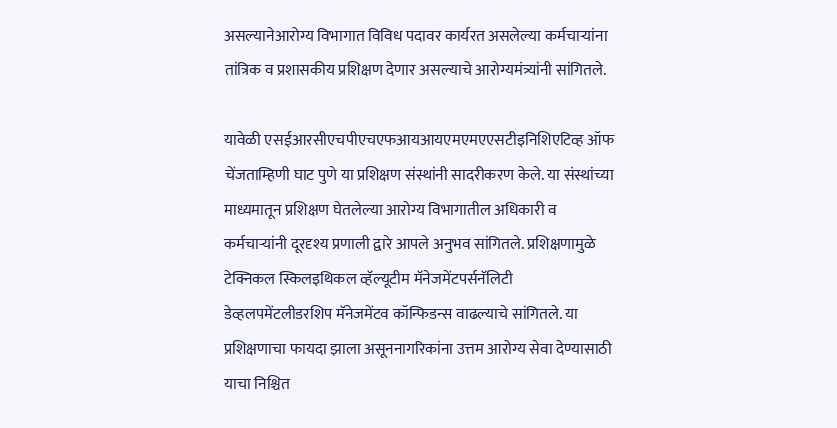असल्यानेआरोग्य विभागात विविध पदावर कार्यरत असलेल्या कर्मचाऱ्यांना तांत्रिक व प्रशासकीय प्रशिक्षण देणार असल्याचे आरोग्यमंत्र्यांनी सांगितले.

यावेळी एसईआरसीएचपीएचएफआयआयएमएमएएसटीइनिशिएटिव्ह ऑफ चेंजताम्हिणी घाट पुणे या प्रशिक्षण संस्थांनी सादरीकरण केले. या संस्थांच्या माध्यमातून प्रशिक्षण घेतलेल्या आरोग्य विभागातील अधिकारी व कर्मचाऱ्यांनी दूरदृश्य प्रणाली द्वारे आपले अनुभव सांगितले. प्रशिक्षणामुळे टेक्निकल स्किलइथिकल व्हॅल्यूटीम मॅनेजमेंटपर्सनॅलिटी डेव्हलपमेंटलीडरशिप मॅनेजमेंटव कॉन्फिडन्स वाढल्याचे सांगितले. या प्रशिक्षणाचा फायदा झाला असूननागरिकांना उत्तम आरोग्य सेवा देण्यासाठी याचा निश्चित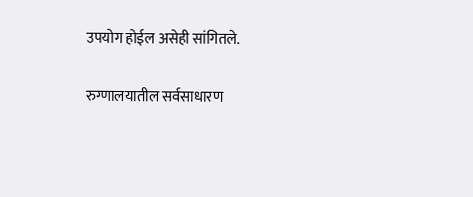उपयोग होईल असेही सांगितले.

रुग्णालयातील सर्वसाधारण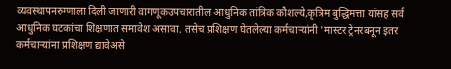व्यवस्थापनरुग्णाला दिली जाणारी वागणूकउपचारातील आधुनिक तांत्रिक कौशल्ये,कृत्रिम बुद्धिमत्ता यांसह सर्व आधुनिक घटकांचा शिक्षणात समावेश असावा. तसेच प्रशिक्षण घेतलेल्या कर्मचाऱ्यांनी 'मास्टर ट्रेनरबनून इतर कर्मचाऱ्यांना प्रशिक्षण द्यावेअसे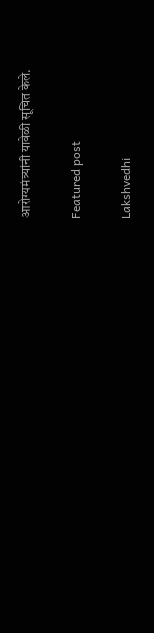आरोग्यमंत्र्यांनी यावेळी सूचित केले.

Featured post

Lakshvedhi